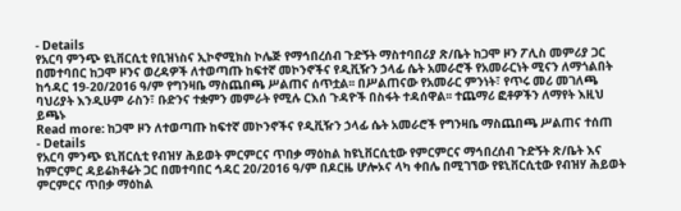- Details
የአርባ ምንጭ ዩኒቨርሲቲ የቢዝነስና ኢኮኖሚክስ ኮሌጅ የማኅበረሰብ ጉድኝት ማስተባበሪያ ጽ/ቤት ከጋሞ ዞን ፖሊስ መምሪያ ጋር በመተባበር ከጋሞ ዞንና ወረዳዎች ለተወጣጡ ከፍተኛ መኮንኖችና የዲቪዥን ኃላፊ ሴት አመራሮች የአመራርነት ሚናን ለማጎልበት ከኅዳር 19-20/2016 ዓ/ም የግንዛቤ ማስጨበጫ ሥልጠና ሰጥቷል፡፡ በሥልጠናው የአመራር ምንነት፣ የጥሩ መሪ መገለጫ ባህሪያት እንዲሁም ራስን፣ ቡድንና ተቋምን መምራት የሚሉ ርእሰ ጉዳዮች በስፋት ተዳሰዋል፡፡ ተጨማሪ ፎቶዎችን ለማየት እዚህ ይጫኑ
Read more: ከጋሞ ዞን ለተወጣጡ ከፍተኛ መኮንኖችና የዲቪዥን ኃላፊ ሴት አመራሮች የግንዛቤ ማስጨበጫ ሥልጠና ተሰጠ
- Details
የአርባ ምንጭ ዩኒቨርሲቲ የብዝሃ ሕይወት ምርምርና ጥበቃ ማዕከል ከዩኒቨርሲቲው የምርምርና ማኅበረሰብ ጉድኝት ጽ/ቤት እና ከምርምር ዳይሬክቶሬት ጋር በመተባበር ኅዳር 20/2016 ዓ/ም በዶርዜ ሆሎኦና ላካ ቀበሌ በሚገኘው የዩኒቨርሲቲው የብዝሃ ሕይወት ምርምርና ጥበቃ ማዕከል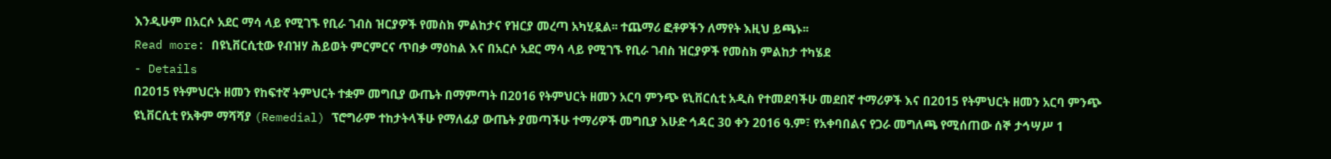እንዲሁም በአርሶ አደር ማሳ ላይ የሚገኙ የቢራ ገብስ ዝርያዎች የመስክ ምልከታና የዝርያ መረጣ አካሂዷል፡፡ ተጨማሪ ፎቶዎችን ለማየት እዚህ ይጫኑ፡፡
Read more: በዩኒቨርሲቲው የብዝሃ ሕይወት ምርምርና ጥበቃ ማዕከል እና በአርሶ አደር ማሳ ላይ የሚገኙ የቢራ ገብስ ዝርያዎች የመስክ ምልከታ ተካሄደ
- Details
በ2015 የትምህርት ዘመን የከፍተኛ ትምህርት ተቋም መግቢያ ውጤት በማምጣት በ2016 የትምህርት ዘመን አርባ ምንጭ ዩኒቨርሲቲ አዲስ የተመደባችሁ መደበኛ ተማሪዎች እና በ2015 የትምህርት ዘመን አርባ ምንጭ ዩኒቨርሲቲ የአቅም ማሻሻያ (Remedial) ፕሮግራም ተከታትላችሁ የማለፊያ ውጤት ያመጣችሁ ተማሪዎች መግቢያ እሁድ ኅዳር 30 ቀን 2016 ዓ.ም፣ የአቀባበልና የጋራ መግለጫ የሚሰጠው ሰኞ ታኅሣሥ 1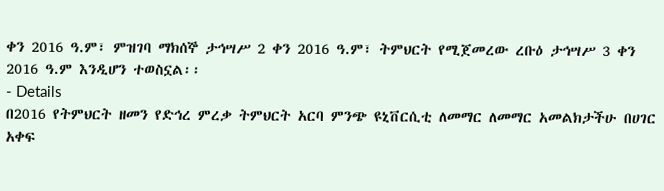ቀን 2016 ዓ.ም፣ ምዝገባ ማክሰኞ ታኅሣሥ 2 ቀን 2016 ዓ.ም፣ ትምህርት የሚጀመረው ረቡዕ ታኅሣሥ 3 ቀን 2016 ዓ.ም እንዲሆን ተወስኗል፡፡
- Details
በ2016 የትምህርት ዘመን የድኅረ ምረቃ ትምህርት አርባ ምንጭ ዩኒቨርሲቲ ለመማር ለመማር አመልክታችሁ በሀገር አቀፍ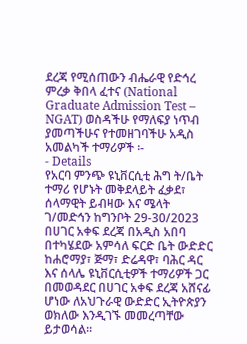ደረጃ የሚሰጠውን ብሔራዊ የድኅረ ምረቃ ቅበላ ፈተና (National Graduate Admission Test – NGAT) ወስዳችሁ የማለፍያ ነጥብ ያመጣችሁና የተመዘገባችሁ አዲስ አመልካች ተማሪዎች ፡-
- Details
የአርባ ምንጭ ዩኒቨርሲቲ ሕግ ት/ቤት ተማሪ የሆኑት መቅደላይት ፈቃደ፣ ሰላማዊት ይብዛው እና ሜላት ገ/መድኅን ከግንቦት 29-30/2023 በሀገር አቀፍ ደረጃ በአዲስ አበባ በተካሄደው አምሳለ ፍርድ ቤት ውድድር ከሐሮማያ፣ ጅማ፣ ድሬዳዋ፣ ባሕር ዳር እና ሰላሌ ዩኒቨርሲቲዎች ተማሪዎች ጋር በመወዳደር በሀገር አቀፍ ደረጃ አሸናፊ ሆነው ለአህጉራዊ ውድድር ኢትዮጵያን ወክለው እንዲገኙ መመረጣቸው ይታወሳል፡፡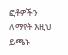ፎቶዎችን ለማየት እዚህ ይጫኑ